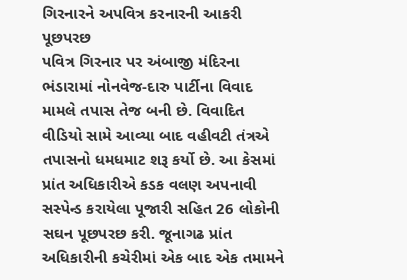ગિરનારને અપવિત્ર કરનારની આકરી પૂછપરછ
પવિત્ર ગિરનાર પર અંબાજી મંદિરના ભંડારામાં નોનવેજ-દારુ પાર્ટીના વિવાદ મામલે તપાસ તેજ બની છે. વિવાદિત વીડિયો સામે આવ્યા બાદ વહીવટી તંત્રએ તપાસનો ધમધમાટ શરૂ કર્યો છે. આ કેસમાં પ્રાંત અધિકારીએ કડક વલણ અપનાવી સસ્પેન્ડ કરાયેલા પૂજારી સહિત 26 લોકોની સઘન પૂછપરછ કરી. જૂનાગઢ પ્રાંત અધિકારીની કચેરીમાં એક બાદ એક તમામને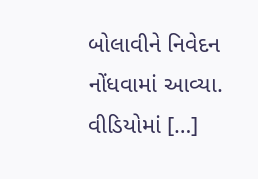બોલાવીને નિવેદન નોંધવામાં આવ્યા. વીડિયોમાં […]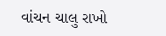વાંચન ચાલુ રાખો